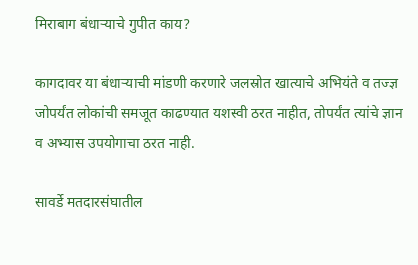मिराबाग बंधाऱ्याचे गुपीत काय?

कागदावर या बंधाऱ्याची मांडणी करणारे जलस्रोत खात्याचे अभियंते व तज्ज्ञ जोपर्यंत लोकांची समजूत काढण्यात यशस्वी ठरत नाहीत, तोपर्यंत त्यांचे ज्ञान व अभ्यास उपयोगाचा ठरत नाही.

सावर्डे मतदारसंघातील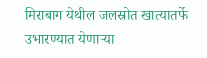मिराबाग येथील जलस्रोत खात्यातर्फे उभारण्यात येणाऱ्या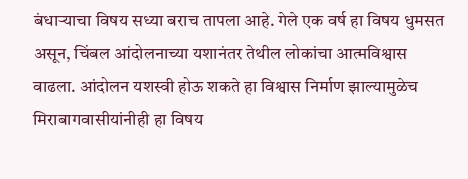बंधाऱ्याचा विषय सध्या बराच तापला आहे. गेले एक वर्ष हा विषय धुमसत असून, चिंबल आंदोलनाच्या यशानंतर तेथील लोकांचा आत्मविश्वास वाढला. आंदोलन यशस्वी होऊ शकते हा विश्वास निर्माण झाल्यामुळेच मिराबागवासीयांनीही हा विषय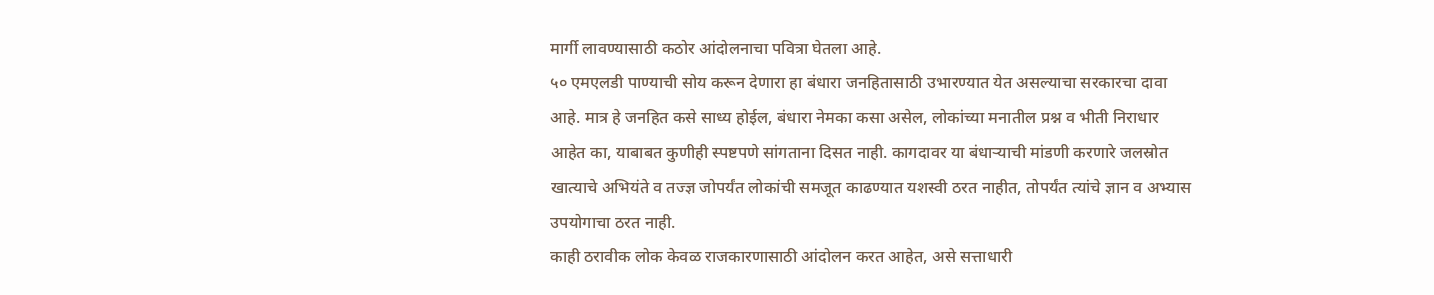मार्गी लावण्यासाठी कठोर आंदोलनाचा पवित्रा घेतला आहे.
५० एमएलडी पाण्याची सोय करून देणारा हा बंधारा जनहितासाठी उभारण्यात येत असल्याचा सरकारचा दावा आहे. मात्र हे जनहित कसे साध्य होईल, बंधारा नेमका कसा असेल, लोकांच्या मनातील प्रश्न व भीती निराधार आहेत का, याबाबत कुणीही स्पष्टपणे सांगताना दिसत नाही. कागदावर या बंधाऱ्याची मांडणी करणारे जलस्रोत खात्याचे अभियंते व तज्ज्ञ जोपर्यंत लोकांची समजूत काढण्यात यशस्वी ठरत नाहीत, तोपर्यंत त्यांचे ज्ञान व अभ्यास उपयोगाचा ठरत नाही.
काही ठरावीक लोक केवळ राजकारणासाठी आंदोलन करत आहेत, असे सत्ताधारी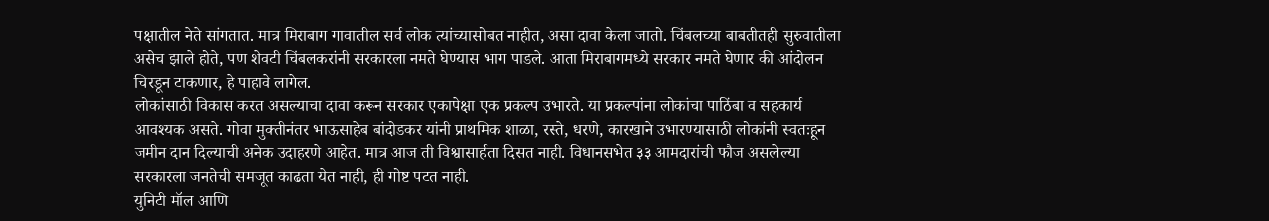पक्षातील नेते सांगतात. मात्र मिराबाग गावातील सर्व लोक त्यांच्यासोबत नाहीत, असा दावा केला जातो. चिंबलच्या बाबतीतही सुरुवातीला असेच झाले होते, पण शेवटी चिंबलकरांनी सरकारला नमते घेण्यास भाग पाडले. आता मिराबागमध्ये सरकार नमते घेणार की आंदोलन चिरडून टाकणार, हे पाहावे लागेल.
लोकांसाठी विकास करत असल्याचा दावा करून सरकार एकापेक्षा एक प्रकल्प उभारते. या प्रकल्पांना लोकांचा पाठिंबा व सहकार्य आवश्यक असते. गोवा मुक्तीनंतर भाऊसाहेब बांदोडकर यांनी प्राथमिक शाळा, रस्ते, धरणे, कारखाने उभारण्यासाठी लोकांनी स्वतःहून जमीन दान दिल्याची अनेक उदाहरणे आहेत. मात्र आज ती विश्वासार्हता दिसत नाही. विधानसभेत ३३ आमदारांची फौज असलेल्या सरकारला जनतेची समजूत काढता येत नाही, ही गोष्ट पटत नाही.
युनिटी मॉल आणि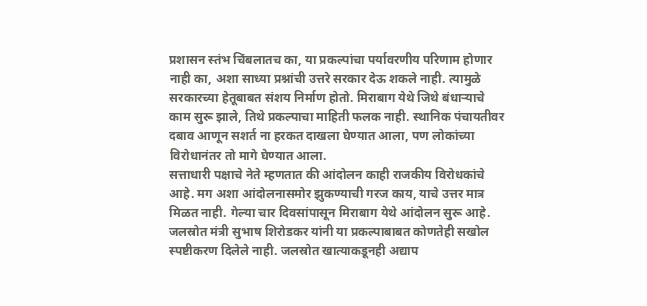प्रशासन स्तंभ चिंबलातच का, या प्रकल्पांचा पर्यावरणीय परिणाम होणार नाही का, अशा साध्या प्रश्नांची उत्तरे सरकार देऊ शकले नाही. त्यामुळे सरकारच्या हेतूबाबत संशय निर्माण होतो. मिराबाग येथे जिथे बंधाऱ्याचे काम सुरू झाले, तिथे प्रकल्पाचा माहिती फलक नाही. स्थानिक पंचायतीवर दबाव आणून सशर्त ना हरकत दाखला घेण्यात आला, पण लोकांच्या विरोधानंतर तो मागे घेण्यात आला.
सत्ताधारी पक्षाचे नेते म्हणतात की आंदोलन काही राजकीय विरोधकांचे आहे. मग अशा आंदोलनासमोर झुकण्याची गरज काय, याचे उत्तर मात्र मिळत नाही. गेल्या चार दिवसांपासून मिराबाग येथे आंदोलन सुरू आहे. जलस्रोत मंत्री सुभाष शिरोडकर यांनी या प्रकल्पाबाबत कोणतेही सखोल स्पष्टीकरण दिलेले नाही. जलस्रोत खात्याकडूनही अद्याप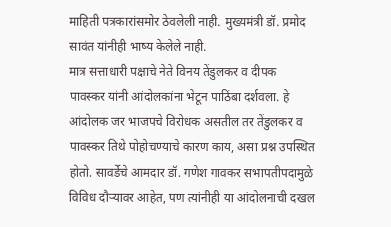माहिती पत्रकारांसमोर ठेवलेली नाही. मुख्यमंत्री डॉ. प्रमोद सावंत यांनीही भाष्य केलेले नाही.
मात्र सत्ताधारी पक्षाचे नेते विनय तेंडुलकर व दीपक पावस्कर यांनी आंदोलकांना भेटून पाठिंबा दर्शवला. हे आंदोलक जर भाजपचे विरोधक असतील तर तेंडुलकर व पावस्कर तिथे पोहोचण्याचे कारण काय, असा प्रश्न उपस्थित होतो. सावर्डेचे आमदार डॉ. गणेश गावकर सभापतीपदामुळे विविध दौऱ्यावर आहेत, पण त्यांनीही या आंदोलनाची दखल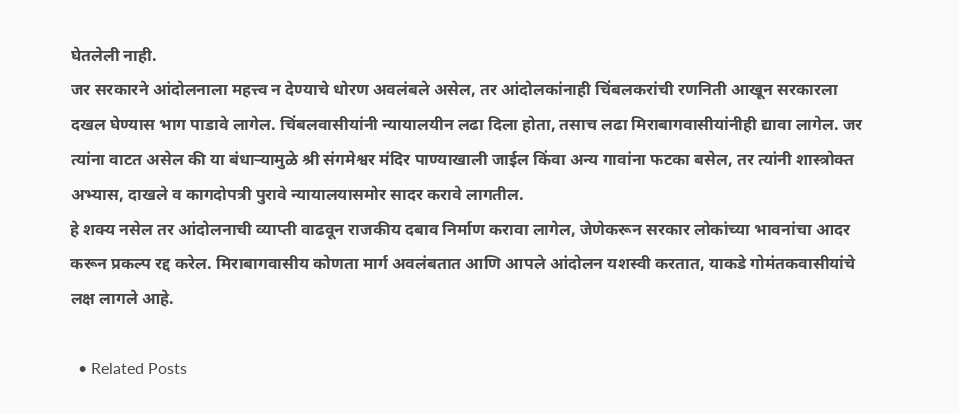घेतलेली नाही.
जर सरकारने आंदोलनाला महत्त्व न देण्याचे धोरण अवलंबले असेल, तर आंदोलकांनाही चिंबलकरांची रणनिती आखून सरकारला दखल घेण्यास भाग पाडावे लागेल. चिंबलवासीयांनी न्यायालयीन लढा दिला होता, तसाच लढा मिराबागवासीयांनीही द्यावा लागेल. जर त्यांना वाटत असेल की या बंधाऱ्यामुळे श्री संगमेश्वर मंदिर पाण्याखाली जाईल किंवा अन्य गावांना फटका बसेल, तर त्यांनी शास्त्रोक्त अभ्यास, दाखले व कागदोपत्री पुरावे न्यायालयासमोर सादर करावे लागतील.
हे शक्य नसेल तर आंदोलनाची व्याप्ती वाढवून राजकीय दबाव निर्माण करावा लागेल, जेणेकरून सरकार लोकांच्या भावनांचा आदर करून प्रकल्प रद्द करेल. मिराबागवासीय कोणता मार्ग अवलंबतात आणि आपले आंदोलन यशस्वी करतात, याकडे गोमंतकवासीयांचे लक्ष लागले आहे.

  • Related Posts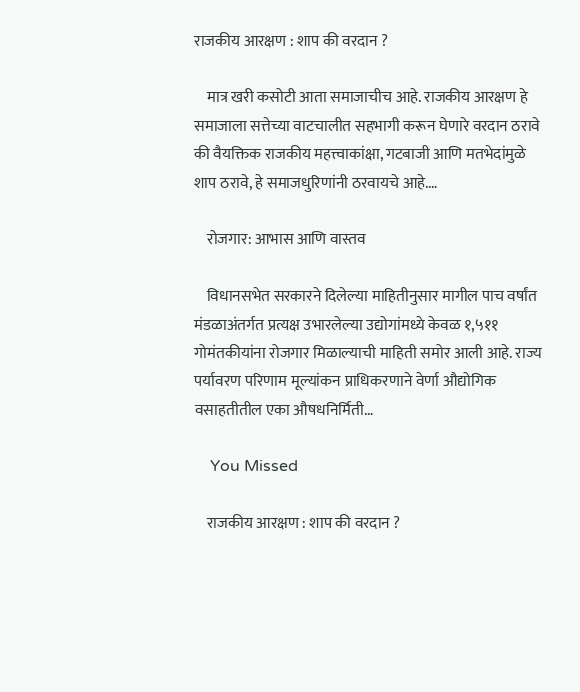राजकीय आरक्षण : शाप की वरदान ?

    मात्र खरी कसोटी आता समाजाचीच आहे. राजकीय आरक्षण हे समाजाला सत्तेच्या वाटचालीत सहभागी करून घेणारे वरदान ठरावे की वैयक्तिक राजकीय महत्त्वाकांक्षा, गटबाजी आणि मतभेदांमुळे शाप ठरावे, हे समाजधुरिणांनी ठरवायचे आहे.…

    रोजगार: आभास आणि वास्तव

    विधानसभेत सरकारने दिलेल्या माहितीनुसार मागील पाच वर्षांत मंडळाअंतर्गत प्रत्यक्ष उभारलेल्या उद्योगांमध्ये केवळ १,५११ गोमंतकीयांना रोजगार मिळाल्याची माहिती समोर आली आहे. राज्य पर्यावरण परिणाम मूल्यांकन प्राधिकरणाने वेर्णा औद्योगिक वसाहतीतील एका औषधनिर्मिती…

    You Missed

    राजकीय आरक्षण : शाप की वरदान ?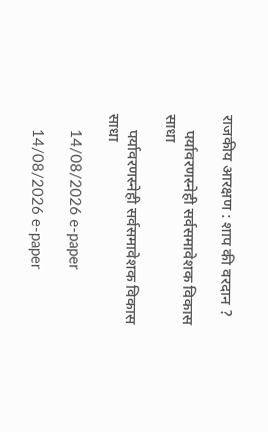राजकीय आरक्षण : शाप की वरदान ?

    पर्यावरणस्नेही सर्वसमावेशक विकास साधा

    पर्यावरणस्नेही सर्वसमावेशक विकास साधा

    14/08/2026 e-paper

    14/08/2026 e-paper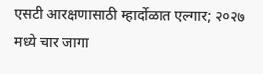एसटी आरक्षणासाठी म्हार्दोळात एल्गार; २०२७ मध्ये चार जागा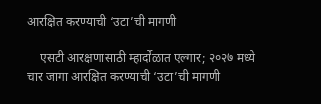आरक्षित करण्याची ‘उटा’ची मागणी

    एसटी आरक्षणासाठी म्हार्दोळात एल्गार; २०२७ मध्ये चार जागा आरक्षित करण्याची ‘उटा’ची मागणी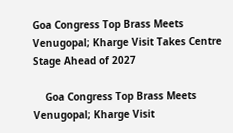Goa Congress Top Brass Meets Venugopal; Kharge Visit Takes Centre Stage Ahead of 2027

    Goa Congress Top Brass Meets Venugopal; Kharge Visit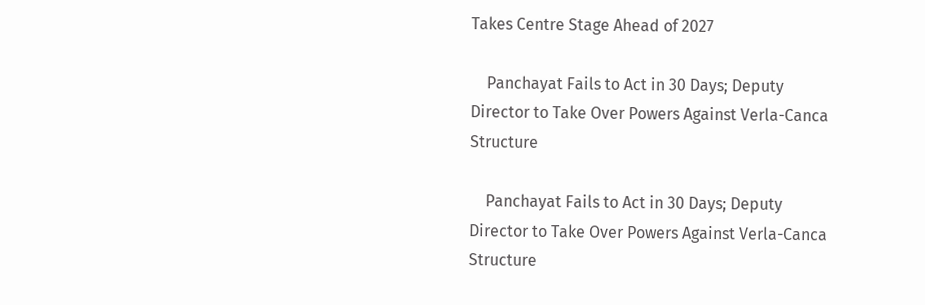Takes Centre Stage Ahead of 2027

    Panchayat Fails to Act in 30 Days; Deputy Director to Take Over Powers Against Verla-Canca Structure

    Panchayat Fails to Act in 30 Days; Deputy Director to Take Over Powers Against Verla-Canca Structure